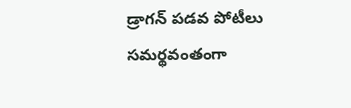డ్రాగన్‌ పడవ పోటీలు సమర్థవంతంగా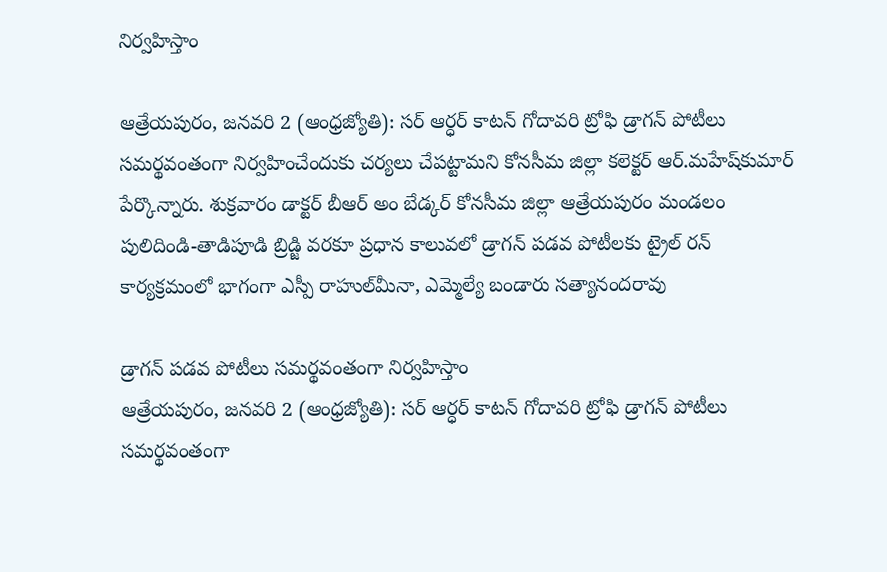నిర్వహిస్తాం

ఆత్రేయపురం, జనవరి 2 (ఆంధ్రజ్యోతి): సర్‌ ఆర్ధర్‌ కాటన్‌ గోదావరి ట్రోఫి డ్రాగన్‌ పోటీలు సమర్థవంతంగా నిర్వహించేందుకు చర్యలు చేపట్టామని కోనసీమ జిల్లా కలెక్టర్‌ ఆర్‌.మహేష్‌కుమార్‌ పేర్కొన్నారు. శుక్రవారం డాక్టర్‌ బీఆర్‌ అం బేడ్కర్‌ కోనసీమ జిల్లా ఆత్రేయపురం మండలం పులిదిండి-తాడిపూడి బ్రిడ్జి వరకూ ప్రధాన కాలువలో డ్రాగన్‌ పడవ పోటీలకు ట్రైల్‌ రన్‌ కార్యక్రమంలో భాగంగా ఎస్పీ రాహుల్‌మీనా, ఎమ్మెల్యే బండారు సత్యానందరావు

డ్రాగన్‌ పడవ పోటీలు సమర్థవంతంగా నిర్వహిస్తాం
ఆత్రేయపురం, జనవరి 2 (ఆంధ్రజ్యోతి): సర్‌ ఆర్ధర్‌ కాటన్‌ గోదావరి ట్రోఫి డ్రాగన్‌ పోటీలు సమర్థవంతంగా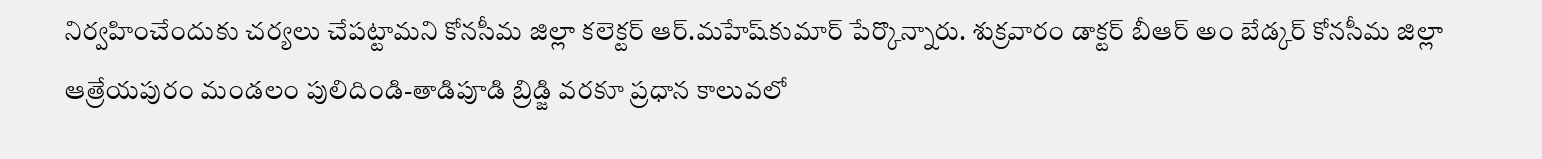నిర్వహించేందుకు చర్యలు చేపట్టామని కోనసీమ జిల్లా కలెక్టర్‌ ఆర్‌.మహేష్‌కుమార్‌ పేర్కొన్నారు. శుక్రవారం డాక్టర్‌ బీఆర్‌ అం బేడ్కర్‌ కోనసీమ జిల్లా ఆత్రేయపురం మండలం పులిదిండి-తాడిపూడి బ్రిడ్జి వరకూ ప్రధాన కాలువలో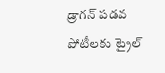డ్రాగన్‌ పడవ పోటీలకు ట్రైల్‌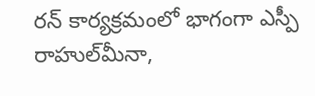రన్‌ కార్యక్రమంలో భాగంగా ఎస్పీ రాహుల్‌మీనా,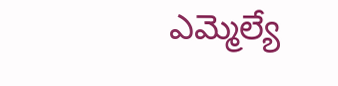ఎమ్మెల్యే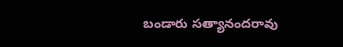బండారు సత్యానందరావు